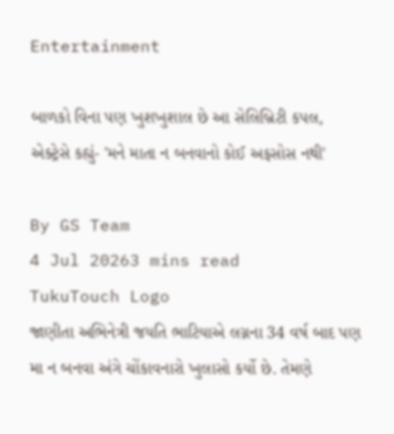Entertainment

બાળકો વિના પણ ખુશખુશાલ છે આ સેલિબ્રિટી કપલ, એક્ટ્રેસે કહ્યું- 'મને માતા ન બનવાનો કોઈ અફસોસ નથી'

By GS Team
4 Jul 20263 mins read
TukuTouch Logo
જાણીતા અભિનેત્રી જયતિ ભાટિયાએ લગ્નના 34 વર્ષ બાદ પણ મા ન બનવા અંગે ચોંકાવનારો ખુલાસો કર્યો છે. તેમણે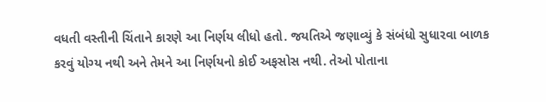વધતી વસ્તીની ચિંતાને કારણે આ નિર્ણય લીધો હતો. જયતિએ જણાવ્યું કે સંબંધો સુધારવા બાળક કરવું યોગ્ય નથી અને તેમને આ નિર્ણયનો કોઈ અફસોસ નથી. તેઓ પોતાના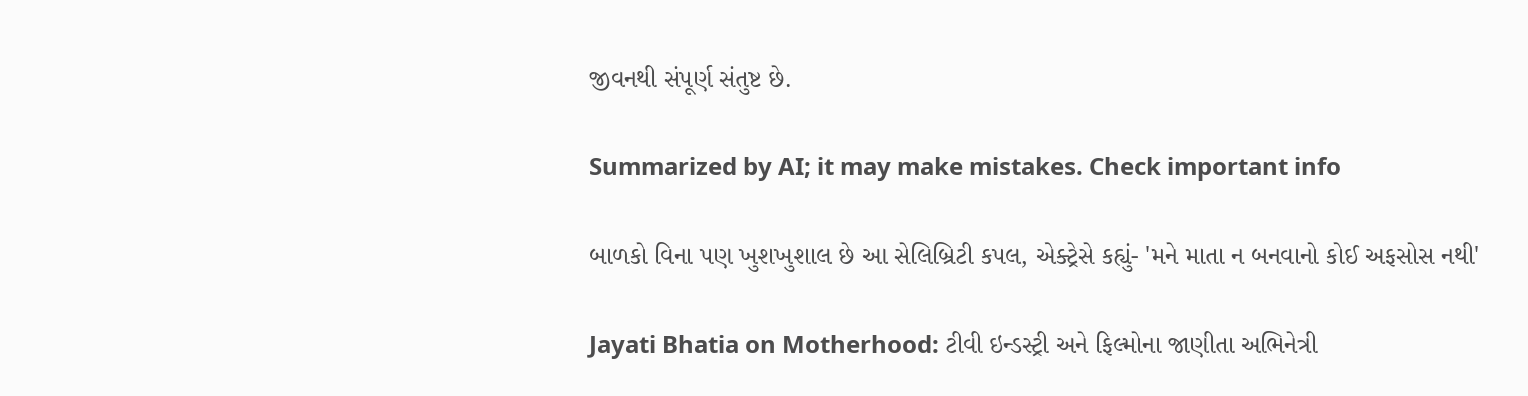જીવનથી સંપૂર્ણ સંતુષ્ટ છે.

Summarized by AI; it may make mistakes. Check important info

બાળકો વિના પણ ખુશખુશાલ છે આ સેલિબ્રિટી કપલ, એક્ટ્રેસે કહ્યું- 'મને માતા ન બનવાનો કોઈ અફસોસ નથી'

Jayati Bhatia on Motherhood: ટીવી ઇન્ડસ્ટ્રી અને ફિલ્મોના જાણીતા અભિનેત્રી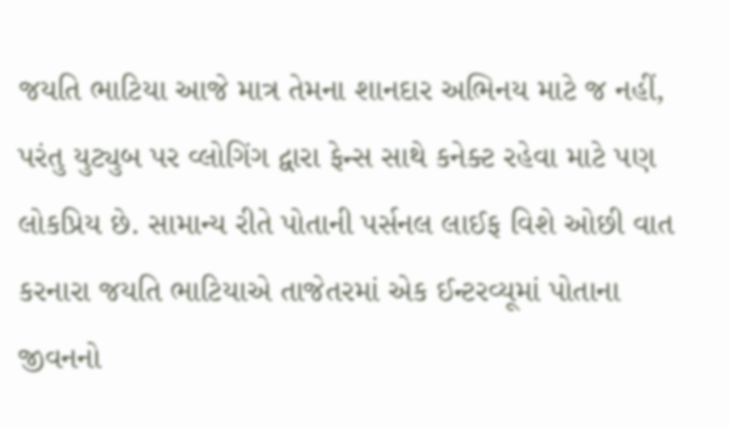જયતિ ભાટિયા આજે માત્ર તેમના શાનદાર અભિનય માટે જ નહીં, પરંતુ યુટ્યુબ પર વ્લોગિંગ દ્વારા ફેન્સ સાથે કનેક્ટ રહેવા માટે પણ લોકપ્રિય છે. સામાન્ય રીતે પોતાની પર્સનલ લાઈફ વિશે ઓછી વાત કરનારા જયતિ ભાટિયાએ તાજેતરમાં એક ઈન્ટરવ્યૂમાં પોતાના જીવનનો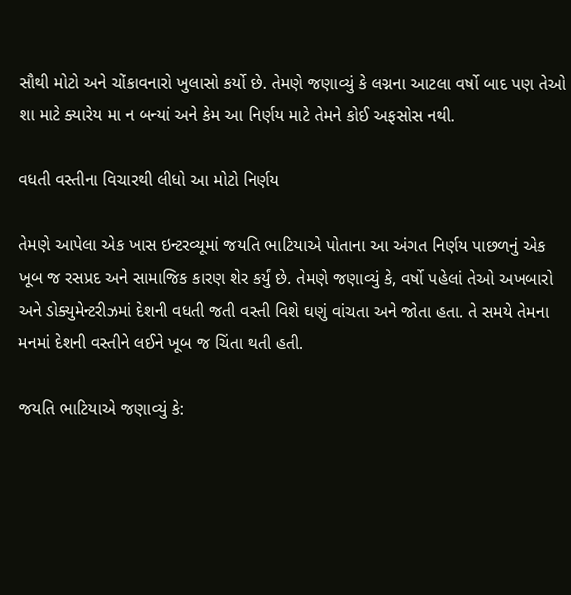સૌથી મોટો અને ચોંકાવનારો ખુલાસો કર્યો છે. તેમણે જણાવ્યું કે લગ્નના આટલા વર્ષો બાદ પણ તેઓ શા માટે ક્યારેય મા ન બન્યાં અને કેમ આ નિર્ણય માટે તેમને કોઈ અફસોસ નથી.

વધતી વસ્તીના વિચારથી લીધો આ મોટો નિર્ણય

તેમણે આપેલા એક ખાસ ઇન્ટરવ્યૂમાં જયતિ ભાટિયાએ પોતાના આ અંગત નિર્ણય પાછળનું એક ખૂબ જ રસપ્રદ અને સામાજિક કારણ શેર કર્યું છે. તેમણે જણાવ્યું કે, વર્ષો પહેલાં તેઓ અખબારો અને ડોક્યુમેન્ટરીઝમાં દેશની વધતી જતી વસ્તી વિશે ઘણું વાંચતા અને જોતા હતા. તે સમયે તેમના મનમાં દેશની વસ્તીને લઈને ખૂબ જ ચિંતા થતી હતી.

જયતિ ભાટિયાએ જણાવ્યું કે: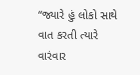“જ્યારે હું લોકો સાથે વાત કરતી ત્યારે વારંવાર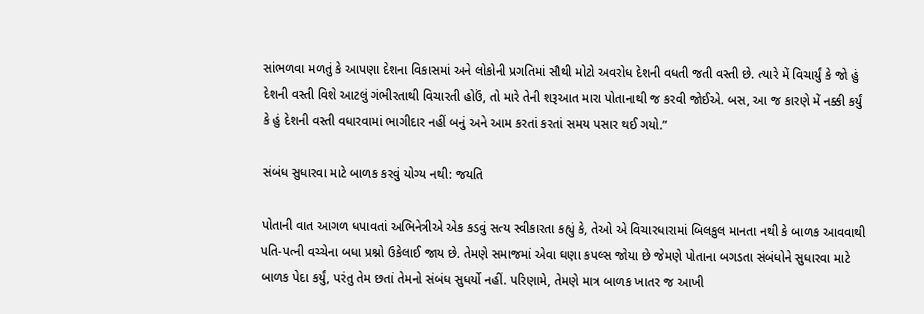સાંભળવા મળતું કે આપણા દેશના વિકાસમાં અને લોકોની પ્રગતિમાં સૌથી મોટો અવરોધ દેશની વધતી જતી વસ્તી છે. ત્યારે મેં વિચાર્યું કે જો હું દેશની વસ્તી વિશે આટલું ગંભીરતાથી વિચારતી હોઉં, તો મારે તેની શરૂઆત મારા પોતાનાથી જ કરવી જોઈએ. બસ, આ જ કારણે મેં નક્કી કર્યું કે હું દેશની વસ્તી વધારવામાં ભાગીદાર નહીં બનું અને આમ કરતાં કરતાં સમય પસાર થઈ ગયો.”

સંબંધ સુધારવા માટે બાળક કરવું યોગ્ય નથી: જયતિ

પોતાની વાત આગળ ધપાવતાં અભિનેત્રીએ એક કડવું સત્ય સ્વીકારતા કહ્યું કે, તેઓ એ વિચારધારામાં બિલકુલ માનતા નથી કે બાળક આવવાથી પતિ-પત્ની વચ્ચેના બધા પ્રશ્નો ઉકેલાઈ જાય છે. તેમણે સમાજમાં એવા ઘણા કપલ્સ જોયા છે જેમણે પોતાના બગડતા સંબંધોને સુધારવા માટે બાળક પેદા કર્યું, પરંતુ તેમ છતાં તેમનો સંબંધ સુધર્યો નહીં. પરિણામે, તેમણે માત્ર બાળક ખાતર જ આખી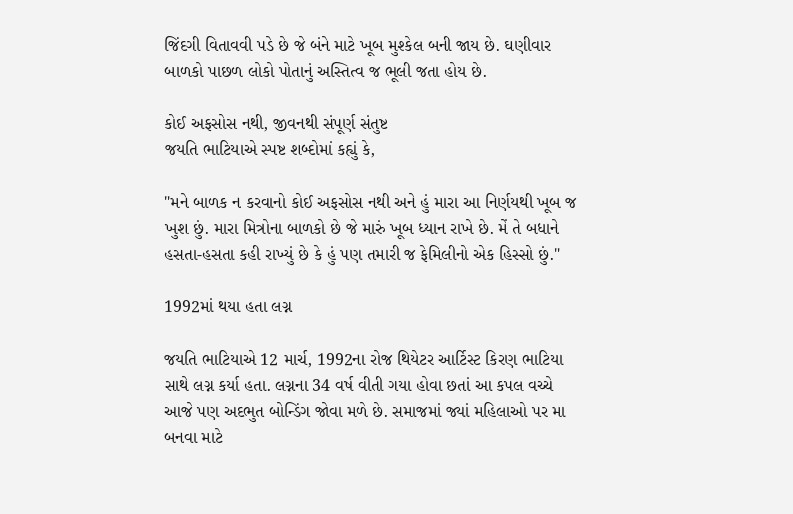જિંદગી વિતાવવી પડે છે જે બંને માટે ખૂબ મુશ્કેલ બની જાય છે. ઘણીવાર બાળકો પાછળ લોકો પોતાનું અસ્તિત્વ જ ભૂલી જતા હોય છે.

કોઈ અફસોસ નથી, જીવનથી સંપૂર્ણ સંતુષ્ટ
જયતિ ભાટિયાએ સ્પષ્ટ શબ્દોમાં કહ્યું કે,

"મને બાળક ન કરવાનો કોઈ અફસોસ નથી અને હું મારા આ નિર્ણયથી ખૂબ જ ખુશ છું. મારા મિત્રોના બાળકો છે જે મારું ખૂબ ધ્યાન રાખે છે. મેં તે બધાને હસતા-હસતા કહી રાખ્યું છે કે હું પણ તમારી જ ફેમિલીનો એક હિસ્સો છું."

1992માં થયા હતા લગ્ન

જયતિ ભાટિયાએ 12 માર્ચ, 1992ના રોજ થિયેટર આર્ટિસ્ટ કિરણ ભાટિયા સાથે લગ્ન કર્યા હતા. લગ્નના 34 વર્ષ વીતી ગયા હોવા છતાં આ કપલ વચ્ચે આજે પણ અદભુત બોન્ડિંગ જોવા મળે છે. સમાજમાં જ્યાં મહિલાઓ પર મા બનવા માટે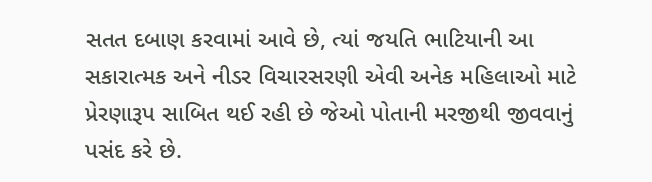સતત દબાણ કરવામાં આવે છે, ત્યાં જયતિ ભાટિયાની આ સકારાત્મક અને નીડર વિચારસરણી એવી અનેક મહિલાઓ માટે પ્રેરણારૂપ સાબિત થઈ રહી છે જેઓ પોતાની મરજીથી જીવવાનું પસંદ કરે છે.